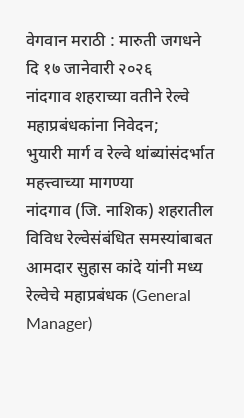वेगवान मराठी : मारुती जगधने
दि १७ जानेवारी २०२६
नांदगाव शहराच्या वतीने रेल्वे महाप्रबंधकांना निवेदन;
भुयारी मार्ग व रेल्वे थांब्यांसंदर्भात महत्त्वाच्या मागण्या
नांदगाव (जि. नाशिक) शहरातील विविध रेल्वेसंबंधित समस्यांबाबत आमदार सुहास कांदे यांनी मध्य रेल्वेचे महाप्रबंधक (General Manager)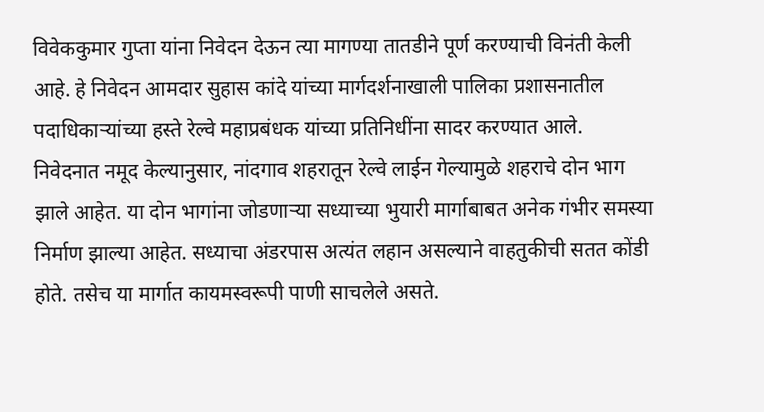विवेककुमार गुप्ता यांना निवेदन देऊन त्या मागण्या तातडीने पूर्ण करण्याची विनंती केली आहे. हे निवेदन आमदार सुहास कांदे यांच्या मार्गदर्शनाखाली पालिका प्रशासनातील पदाधिकाऱ्यांच्या हस्ते रेल्वे महाप्रबंधक यांच्या प्रतिनिधींना सादर करण्यात आले.
निवेदनात नमूद केल्यानुसार, नांदगाव शहरातून रेल्वे लाईन गेल्यामुळे शहराचे दोन भाग झाले आहेत. या दोन भागांना जोडणाऱ्या सध्याच्या भुयारी मार्गाबाबत अनेक गंभीर समस्या निर्माण झाल्या आहेत. सध्याचा अंडरपास अत्यंत लहान असल्याने वाहतुकीची सतत कोंडी होते. तसेच या मार्गात कायमस्वरूपी पाणी साचलेले असते.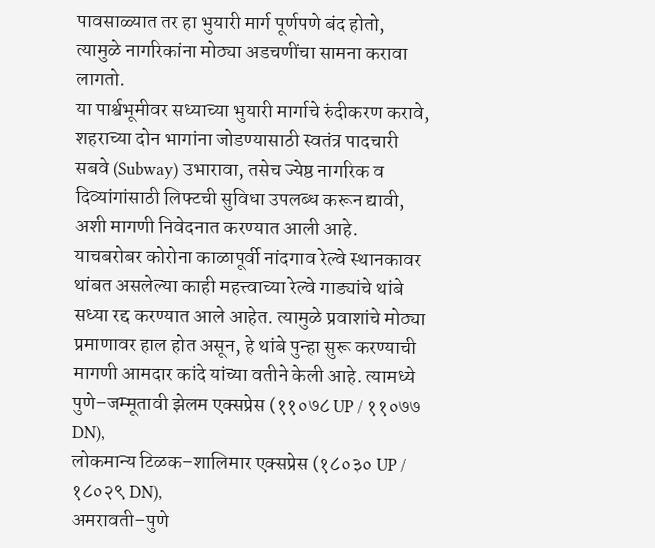पावसाळ्यात तर हा भुयारी मार्ग पूर्णपणे बंद होतो, त्यामुळे नागरिकांना मोठ्या अडचणींचा सामना करावा लागतो.
या पार्श्वभूमीवर सध्याच्या भुयारी मार्गाचे रुंदीकरण करावे, शहराच्या दोन भागांना जोडण्यासाठी स्वतंत्र पादचारी सबवे (Subway) उभारावा, तसेच ज्येष्ठ नागरिक व दिव्यांगांसाठी लिफ्टची सुविधा उपलब्ध करून द्यावी, अशी मागणी निवेदनात करण्यात आली आहे.
याचबरोबर कोरोना काळापूर्वी नांदगाव रेल्वे स्थानकावर थांबत असलेल्या काही महत्त्वाच्या रेल्वे गाड्यांचे थांबे सध्या रद्द करण्यात आले आहेत. त्यामुळे प्रवाशांचे मोठ्या प्रमाणावर हाल होत असून, हे थांबे पुन्हा सुरू करण्याची मागणी आमदार कांदे यांच्या वतीने केली आहे. त्यामध्ये
पुणे–जम्मूतावी झेलम एक्सप्रेस (११०७८ UP / ११०७७ DN),
लोकमान्य टिळक–शालिमार एक्सप्रेस (१८०३० UP / १८०२९ DN),
अमरावती–पुणे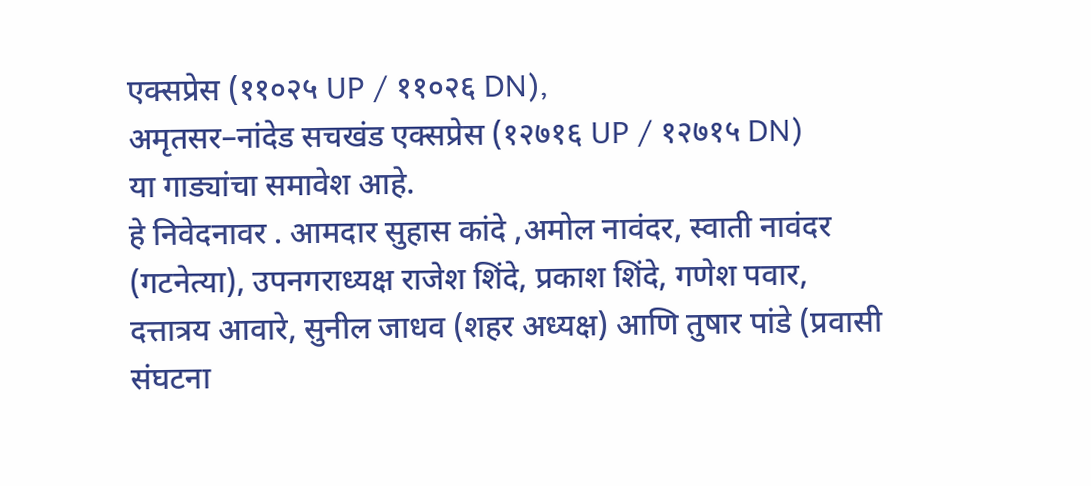एक्सप्रेस (११०२५ UP / ११०२६ DN),
अमृतसर–नांदेड सचखंड एक्सप्रेस (१२७१६ UP / १२७१५ DN)
या गाड्यांचा समावेश आहे.
हे निवेदनावर . आमदार सुहास कांदे ,अमोल नावंदर, स्वाती नावंदर (गटनेत्या), उपनगराध्यक्ष राजेश शिंदे, प्रकाश शिंदे, गणेश पवार, दत्तात्रय आवारे, सुनील जाधव (शहर अध्यक्ष) आणि तुषार पांडे (प्रवासी संघटना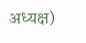अध्यक्ष)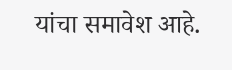यांचा समावेश आहे.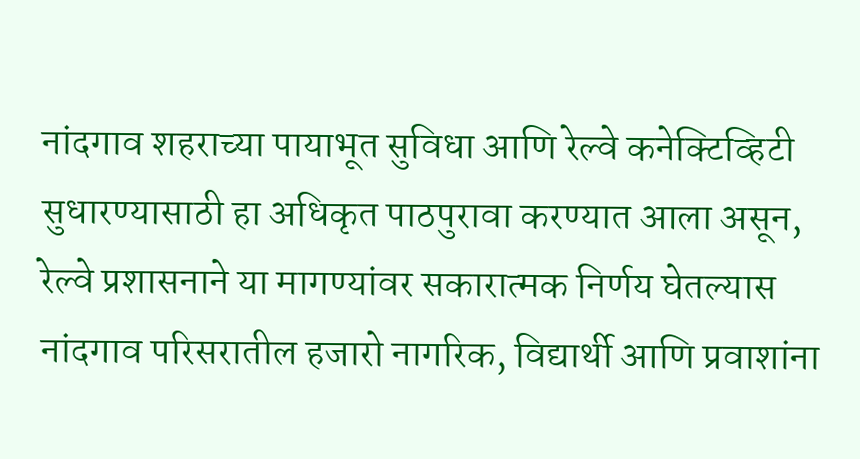नांदगाव शहराच्या पायाभूत सुविधा आणि रेल्वे कनेक्टिव्हिटी सुधारण्यासाठी हा अधिकृत पाठपुरावा करण्यात आला असून, रेल्वे प्रशासनाने या मागण्यांवर सकारात्मक निर्णय घेतल्यास नांदगाव परिसरातील हजारो नागरिक, विद्यार्थी आणि प्रवाशांना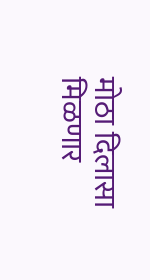मोठा दिलासा मिळणार